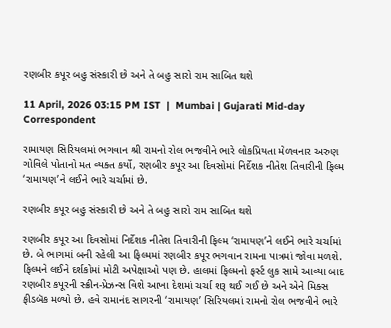રણબીર કપૂર બહુ સંસ્કારી છે અને તે બહુ સારો રામ સાબિત થશે

11 April, 2026 03:15 PM IST  |  Mumbai | Gujarati Mid-day Correspondent

રામાયણ સિરિયલમાં ભગવાન શ્રી રામનો રોલ ભજવીને ભારે લોકપ્રિયતા મેળવનાર અરુણ ગોવિલે પોતાનો મત વ્યક્ત કર્યો, રણબીર કપૂર આ દિવસોમાં નિર્દેશક નીતેશ તિવારીની ફિલ્મ ‘રામાયણ’ને લઈને ભારે ચર્ચામાં છે.

રણબીર કપૂર બહુ સંસ્કારી છે અને તે બહુ સારો રામ સાબિત થશે

રણબીર કપૂર આ દિવસોમાં નિર્દેશક નીતેશ તિવારીની ફિલ્મ ‘રામાયણ’ને લઈને ભારે ચર્ચામાં છે. બે ભાગમાં બની રહેલી આ ફિલ્મમાં રણબીર કપૂર ભગવાન રામના પાત્રમાં જોવા મળશે. ફિલ્મને લઈને દર્શકોમાં મોટી અપેક્ષાઓ પણ છે. હાલમાં ફિલ્મનો ફર્સ્ટ લુક સામે આવ્યા બાદ રણબીર કપૂરની સ્ક્રીન-પ્રેઝન્સ વિશે આખા દેશમાં ચર્ચા શરૂ થઈ ગઈ છે અને એને મિક્સ ફીડબૅક મળ્યો છે. હવે રામાનંદ સાગરની ‘રામાયણ’ સિરિયલમાં રામનો રોલ ભજવીને ભારે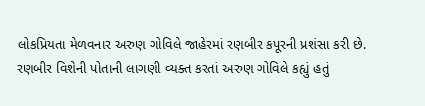લોકપ્રિયતા મેળવનાર અરુણ ગોવિલે જાહેરમાં રણબીર કપૂરની પ્રશંસા કરી છે.
રણબીર વિશેની પોતાની લાગણી વ્યક્ત કરતાં અરુણ ગોવિલે કહ્યું હતું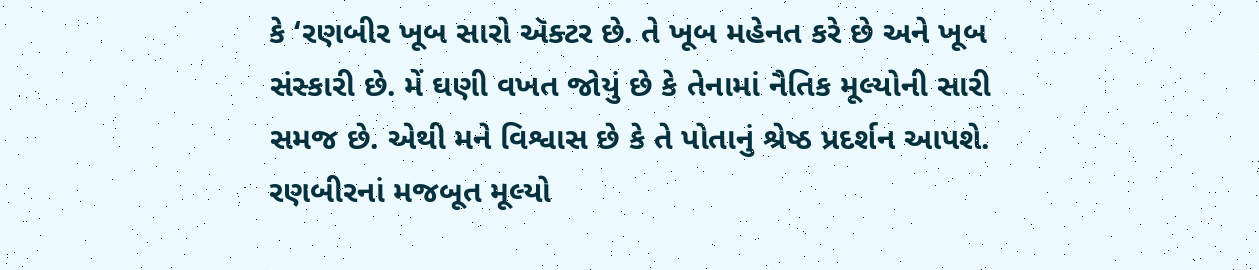કે ‘રણબીર ખૂબ સારો ઍક્ટર છે. તે ખૂબ મહેનત કરે છે અને ખૂબ સંસ્કારી છે. મેં ઘણી વખત જોયું છે કે તેનામાં નૈતિક મૂલ્યોની સારી સમજ છે. એથી મને વિશ્વાસ છે કે તે પોતાનું શ્રેષ્ઠ પ્રદર્શન આપશે. રણબીરનાં મજબૂત મૂલ્યો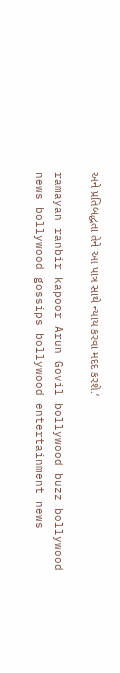અને પ્રતિબદ્ધતા તેને આ પાત્ર સાથે ન્યાય કરવા મદદ કરશે.’

ramayan ranbir kapoor Arun Govil bollywood buzz bollywood news bollywood gossips bollywood entertainment news